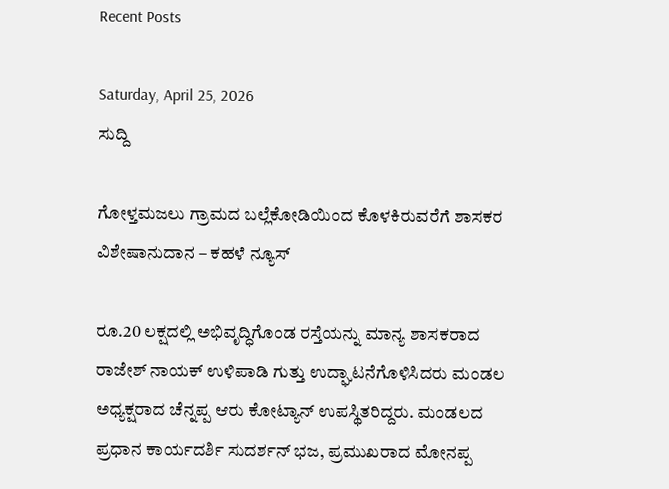Recent Posts

Saturday, April 25, 2026
ಸುದ್ದಿ

ಗೋಳ್ತಮಜಲು ಗ್ರಾಮದ ಬಲ್ಲೆಕೋಡಿಯಿಂದ ಕೊಳಕಿರುವರೆಗೆ ಶಾಸಕರ ವಿಶೇಷಾನುದಾನ – ಕಹಳೆ ನ್ಯೂಸ್

ರೂ.20 ಲಕ್ಷದಲ್ಲಿ ಅಭಿವೃದ್ಧಿಗೊಂಡ ರಸ್ತೆಯನ್ನು ಮಾನ್ಯ ಶಾಸಕರಾದ ರಾಜೇಶ್ ನಾಯಕ್ ಉಳಿಪಾಡಿ ಗುತ್ತು ಉದ್ಘಾಟನೆಗೊಳಿಸಿದರು ಮಂಡಲ ಅಧ್ಯಕ್ಷರಾದ ಚೆನ್ನಪ್ಪ ಆರು ಕೋಟ್ಯಾನ್ ಉಪಸ್ಥಿತರಿದ್ದರು. ಮಂಡಲದ ಪ್ರಧಾನ ಕಾರ್ಯದರ್ಶಿ ಸುದರ್ಶನ್ ಭಜ, ಪ್ರಮುಖರಾದ ಮೋನಪ್ಪ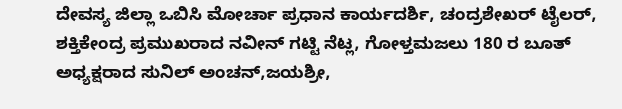ದೇವಸ್ಯ ಜಿಲ್ಲಾ ಒಬಿಸಿ ಮೋರ್ಚಾ ಪ್ರಧಾನ ಕಾರ್ಯದರ್ಶಿ, ಚಂದ್ರಶೇಖರ್ ಟೈಲರ್, ಶಕ್ತಿಕೇಂದ್ರ ಪ್ರಮುಖರಾದ ನವೀನ್ ಗಟ್ಟಿ ನೆಟ್ಲ, ಗೋಳ್ತಮಜಲು 180 ರ ಬೂತ್ ಅಧ್ಯಕ್ಷರಾದ ಸುನಿಲ್ ಅಂಚನ್,ಜಯಶ್ರೀ,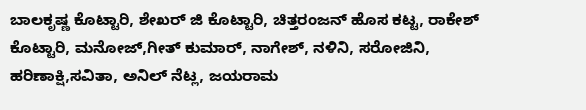ಬಾಲಕೃಷ್ಣ ಕೊಟ್ಟಾರಿ, ಶೇಖರ್ ಜಿ ಕೊಟ್ಟಾರಿ, ಚಿತ್ತರಂಜನ್ ಹೊಸ ಕಟ್ಟ, ರಾಕೇಶ್ ಕೊಟ್ಟಾರಿ, ಮನೋಜ್,ಗೀತ್ ಕುಮಾರ್, ನಾಗೇಶ್, ನಳಿನಿ, ಸರೋಜಿನಿ, ಹರಿಣಾಕ್ಷಿ,ಸವಿತಾ, ಅನಿಲ್ ನೆಟ್ಲ, ಜಯರಾಮ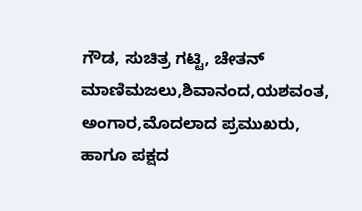ಗೌಡ, ಸುಚಿತ್ರ ಗಟ್ಟಿ, ಚೇತನ್ ಮಾಣಿಮಜಲು,ಶಿವಾನಂದ,ಯಶವಂತ, ಅಂಗಾರ,ಮೊದಲಾದ ಪ್ರಮುಖರು, ಹಾಗೂ ಪಕ್ಷದ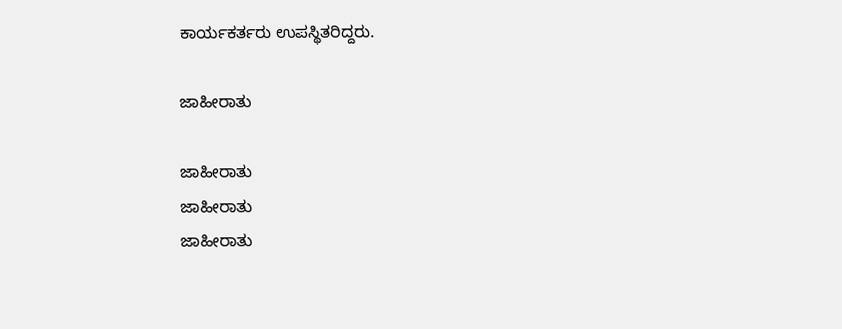ಕಾರ್ಯಕರ್ತರು ಉಪಸ್ಥಿತರಿದ್ದರು.

ಜಾಹೀರಾತು

ಜಾಹೀರಾತು
ಜಾಹೀರಾತು
ಜಾಹೀರಾತು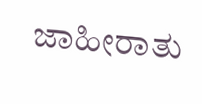ಜಾಹೀರಾತು